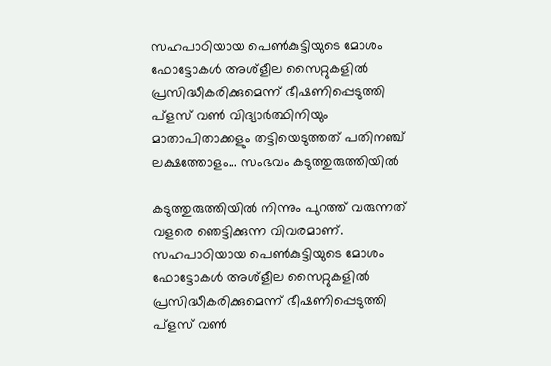സഹപാഠിയായ പെൺകുട്ടിയുടെ മോശം ഫോട്ടോകൾ അശ്ളീല സൈറ്റുകളിൽ പ്രസിദ്ധീകരിക്കുമെന്ന് ഭീഷണിപ്പെടുത്തി പ്ളസ് വൺ വിദ്യാർത്ഥിനിയും മാതാപിതാക്കളും തട്ടിയെടുത്തത് പതിനഞ്ച് ലക്ഷത്തോളം... സംഭവം കടുത്തുരുത്തിയിൽ

കടുത്തുരുത്തിയിൽ നിന്നും പുറത്ത് വരുന്നത് വളരെ ഞെട്ടിക്കുന്ന വിവരമാണ്. സഹപാഠിയായ പെൺകുട്ടിയുടെ മോശം ഫോട്ടോകൾ അശ്ളീല സൈറ്റുകളിൽ പ്രസിദ്ധീകരിക്കുമെന്ന് ഭീഷണിപ്പെടുത്തി പ്ളസ് വൺ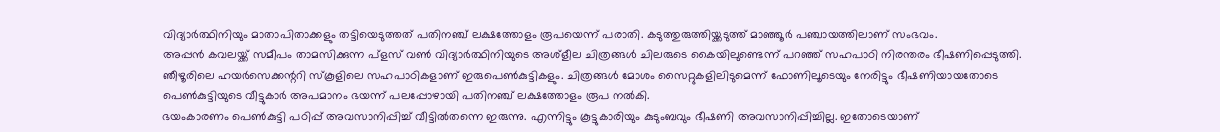വിദ്യാർത്ഥിനിയും മാതാപിതാക്കളും തട്ടിയെടുത്തത് പതിനഞ്ച് ലക്ഷത്തോളം രൂപയെന്ന് പരാതി. കടുത്തുരുത്തിയ്ക്കടുത്ത് മാഞ്ഞൂർ പഞ്ചായത്തിലാണ് സംഭവം.
അപ്പൻ കവലയ്ക്ക് സമീപം താമസിക്കുന്ന പ്ളസ് വൺ വിദ്യാർത്ഥിനിയുടെ അശ്ളീല ചിത്രങ്ങൾ ചിലരുടെ കൈയിലുണ്ടെന്ന് പറഞ്ഞ് സഹപാഠി നിരന്തരം ഭീഷണിപ്പെടുത്തി. ഞീഴൂരിലെ ഹയർസെക്കന്ററി സ്കൂളിലെ സഹപാഠികളാണ് ഇരുപെൺകുട്ടികളും. ചിത്രങ്ങൾ മോശം സൈറ്റുകളിലിടുമെന്ന് ഫോണിലൂടെയും നേരിട്ടും ഭീഷണിയായതോടെ പെൺകുട്ടിയുടെ വീട്ടുകാർ അപമാനം ഭയന്ന് പലപ്പോഴായി പതിനഞ്ച് ലക്ഷത്തോളം രൂപ നൽകി.
ഭയംകാരണം പെൺകുട്ടി പഠിപ്പ് അവസാനിപ്പിച്ച് വീട്ടിൽതന്നെ ഇരുന്നു. എന്നിട്ടും കൂട്ടുകാരിയും കുടുംബവും ഭീഷണി അവസാനിപ്പിച്ചില്ല. ഇതോടെയാണ്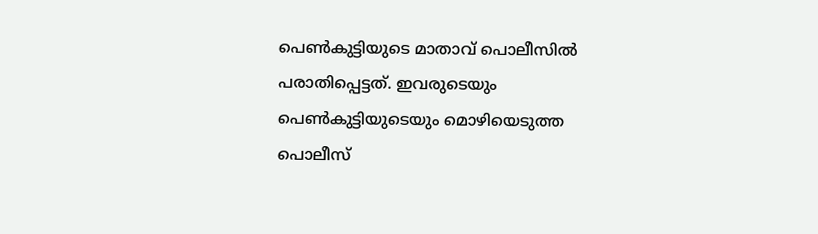പെൺകുട്ടിയുടെ മാതാവ് പൊലീസിൽ പരാതിപ്പെട്ടത്. ഇവരുടെയും പെൺകുട്ടിയുടെയും മൊഴിയെടുത്ത പൊലീസ്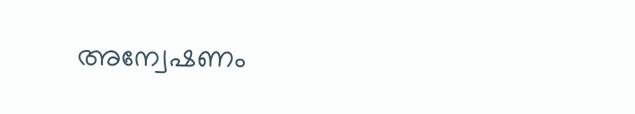അന്വേഷണം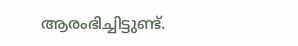ആരംഭിച്ചിട്ടുണ്ട്.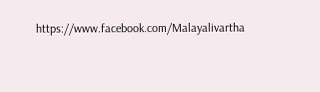https://www.facebook.com/Malayalivartha